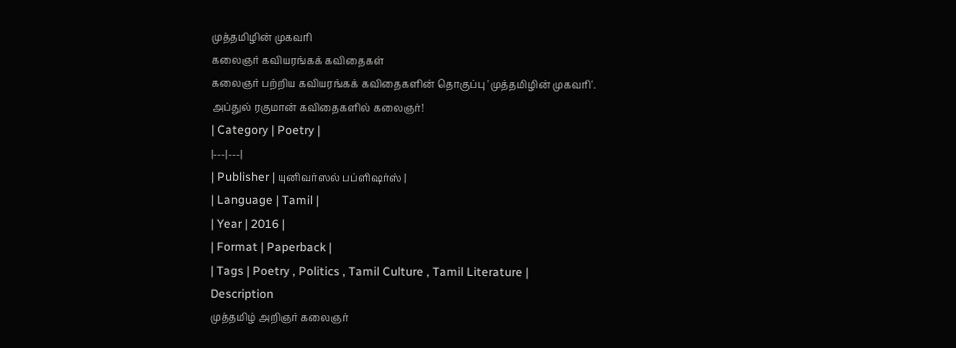முத்தமிழின் முகவரி
கலைஞர் கவியரங்கக் கவிதைகள்
கலைஞர் பற்றிய கவியரங்கக் கவிதைகளின் தொகுப்பு 'முத்தமிழின் முகவரி'. அப்துல் ரகுமான் கவிதைகளில் கலைஞர்!
| Category | Poetry |
|---|---|
| Publisher | யுனிவர்ஸல் பப்ளிஷர்ஸ் |
| Language | Tamil |
| Year | 2016 |
| Format | Paperback |
| Tags | Poetry , Politics , Tamil Culture , Tamil Literature |
Description
முத்தமிழ் அறிஞர் கலைஞர்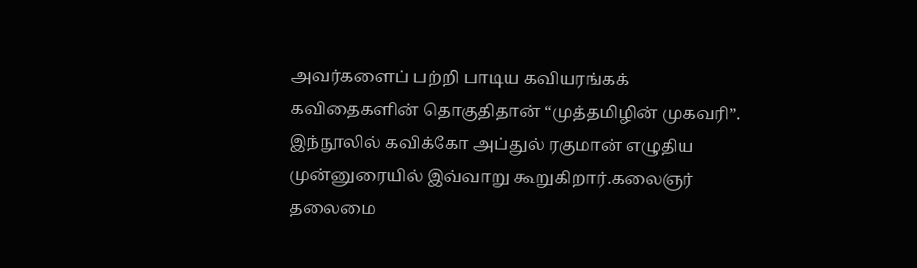அவர்களைப் பற்றி பாடிய கவியரங்கக் கவிதைகளின் தொகுதிதான் “முத்தமிழின் முகவரி”. இந்நூலில் கவிக்கோ அப்துல் ரகுமான் எழுதிய முன்னுரையில் இவ்வாறு கூறுகிறார்.கலைஞர் தலைமை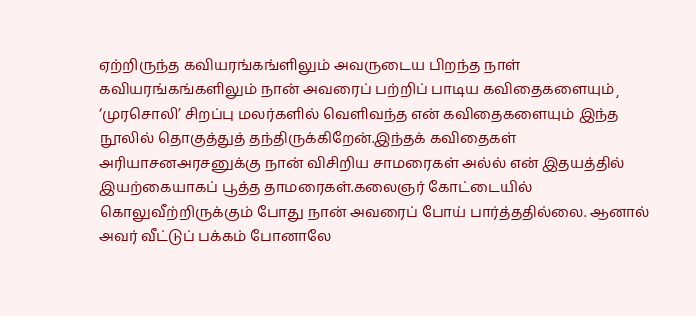ஏற்றிருந்த கவியரங்கங்ளிலும் அவருடைய பிறந்த நாள் கவியரங்கங்களிலும் நான் அவரைப் பற்றிப் பாடிய கவிதைகளையும்¸ ‘முரசொலி’ சிறப்பு மலர்களில் வெளிவந்த என் கவிதைகளையும் இந்த நூலில் தொகுத்துத் தந்திருக்கிறேன்.இந்தக் கவிதைகள் அரியாசனஅரசனுக்கு நான் விசிறிய சாமரைகள் அல்ல் என் இதயத்தில் இயற்கையாகப் பூத்த தாமரைகள்.கலைஞர் கோட்டையில் கொலுவீற்றிருக்கும் போது நான் அவரைப் போய் பார்த்ததில்லை. ஆனால் அவர் வீட்டுப் பக்கம் போனாலே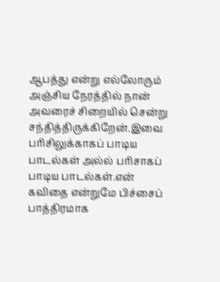ஆபத்து என்று எல்லோரும் அஞ்சிய நேரத்தில் நான் அவரைச் சிறையில் சென்று சந்தித்திருக்கிறேன்.இவை பரிசிலுக்காகப் பாடிய பாடல்கள் அல்ல் பரிசாகப் பாடிய பாடல்கள்.என் கவிதை என்றுமே பிச்சைப் பாத்திரமாக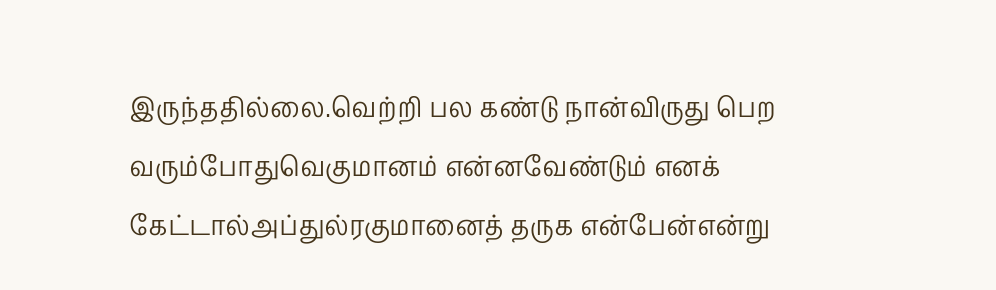இருந்ததில்லை.வெற்றி பல கண்டு நான்விருது பெற வரும்போதுவெகுமானம் என்னவேண்டும் எனக் கேட்டால்அப்துல்ரகுமானைத் தருக என்பேன்என்று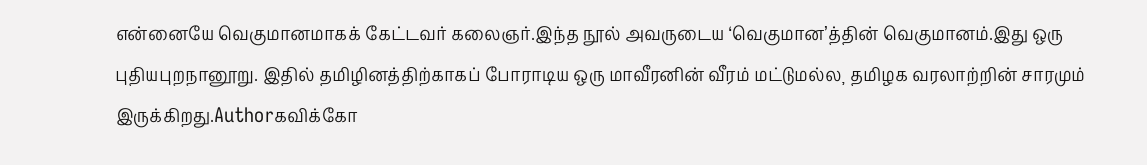என்னையே வெகுமானமாகக் கேட்டவர் கலைஞர்.இந்த நூல் அவருடைய ‘வெகுமான’த்தின் வெகுமானம்.இது ஒரு புதியபுறநானூறு. இதில் தமிழினத்திற்காகப் போராடிய ஒரு மாவீரனின் வீரம் மட்டுமல்ல¸ தமிழக வரலாற்றின் சாரமும் இருக்கிறது.Authorகவிக்கோ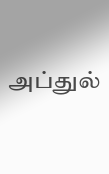அப்துல்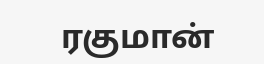ரகுமான்